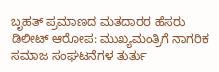ಬೃಹತ್ ಪ್ರಮಾಣದ ಮತದಾರರ ಹೆಸರು ಡಿಲೀಟ್ ಆರೋಪ: ಮುಖ್ಯಮಂತ್ರಿಗೆ ನಾಗರಿಕ ಸಮಾಜ ಸಂಘಟನೆಗಳ ತುರ್ತು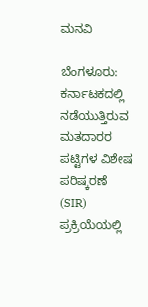ಮನವಿ

ಬೆಂಗಳೂರು: ಕರ್ನಾಟಕದಲ್ಲಿ ನಡೆಯುತ್ತಿರುವ ಮತದಾರರ ಪಟ್ಟಿಗಳ ವಿಶೇಷ ಪರಿಷ್ಕರಣೆ (SIR) ಪ್ರಕ್ರಿಯೆಯಲ್ಲಿ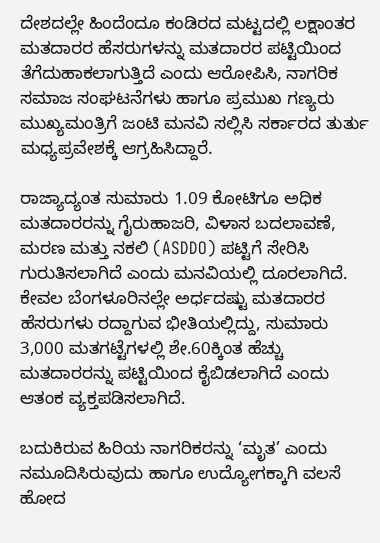ದೇಶದಲ್ಲೇ ಹಿಂದೆಂದೂ ಕಂಡಿರದ ಮಟ್ಟದಲ್ಲಿ ಲಕ್ಷಾಂತರ ಮತದಾರರ ಹೆಸರುಗಳನ್ನು ಮತದಾರರ ಪಟ್ಟಿಯಿಂದ ತೆಗೆದುಹಾಕಲಾಗುತ್ತಿದೆ ಎಂದು ಆರೋಪಿಸಿ, ನಾಗರಿಕ ಸಮಾಜ ಸಂಘಟನೆಗಳು ಹಾಗೂ ಪ್ರಮುಖ ಗಣ್ಯರು ಮುಖ್ಯಮಂತ್ರಿಗೆ ಜಂಟಿ ಮನವಿ ಸಲ್ಲಿಸಿ ಸರ್ಕಾರದ ತುರ್ತು ಮಧ್ಯಪ್ರವೇಶಕ್ಕೆ ಆಗ್ರಹಿಸಿದ್ದಾರೆ.

ರಾಜ್ಯಾದ್ಯಂತ ಸುಮಾರು 1.09 ಕೋಟಿಗೂ ಅಧಿಕ ಮತದಾರರನ್ನು ಗೈರುಹಾಜರಿ, ವಿಳಾಸ ಬದಲಾವಣೆ, ಮರಣ ಮತ್ತು ನಕಲಿ (ASDDO) ಪಟ್ಟಿಗೆ ಸೇರಿಸಿ ಗುರುತಿಸಲಾಗಿದೆ ಎಂದು ಮನವಿಯಲ್ಲಿ ದೂರಲಾಗಿದೆ. ಕೇವಲ ಬೆಂಗಳೂರಿನಲ್ಲೇ ಅರ್ಧದಷ್ಟು ಮತದಾರರ ಹೆಸರುಗಳು ರದ್ದಾಗುವ ಭೀತಿಯಲ್ಲಿದ್ದು, ಸುಮಾರು 3,000 ಮತಗಟ್ಟೆಗಳಲ್ಲಿ ಶೇ.60ಕ್ಕಿಂತ ಹೆಚ್ಚು ಮತದಾರರನ್ನು ಪಟ್ಟಿಯಿಂದ ಕೈಬಿಡಲಾಗಿದೆ ಎಂದು ಆತಂಕ ವ್ಯಕ್ತಪಡಿಸಲಾಗಿದೆ.

ಬದುಕಿರುವ ಹಿರಿಯ ನಾಗರಿಕರನ್ನು ‘ಮೃತ’ ಎಂದು ನಮೂದಿಸಿರುವುದು ಹಾಗೂ ಉದ್ಯೋಗಕ್ಕಾಗಿ ವಲಸೆ ಹೋದ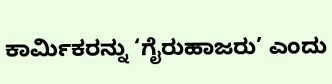ಕಾರ್ಮಿಕರನ್ನು ‘ಗೈರುಹಾಜರು’ ಎಂದು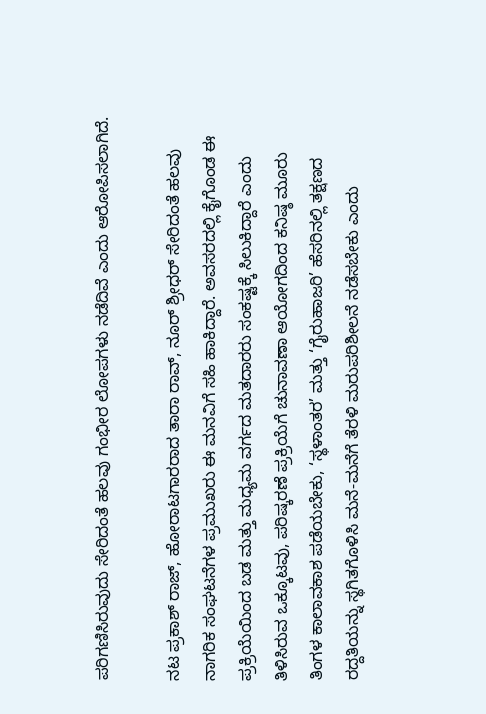ಪರಿಗಣಿಸಿರುವುದು ಸೇರಿದಂತೆ ಹಲವು ಗಂಭೀರ ಲೋಪಗಳು ನಡೆದಿವೆ ಎಂದು ಆರೋಪಿಸಲಾಗಿದೆ.

ನಟ ಪ್ರಕಾಶ್ ರಾಜ್, ಹೋರಾಟಗಾರರಾದ ತಾರಾ ರಾವ್, ನೂರ್ ಶ್ರೀಧರ್ ಸೇರಿದಂತೆ ಹಲವು ನಾಗರಿಕ ಸಂಘಟನೆಗಳ ಪ್ರಮುಖರು ಈ ಮನವಿಗೆ ಸಹಿ ಹಾಕಿದ್ದಾರೆ. ಅವಸರದಲ್ಲಿ ಕೈಗೊಂಡ ಈ ಪ್ರಕ್ರಿಯೆಯಿಂದ ಬಡ ಮತ್ತು ಮಧ್ಯಮ ವರ್ಗದ ಮತದಾರರು ಸಂಕಷ್ಟಕ್ಕೆ ಸಿಲುಕಿದ್ದಾರೆ ಎಂದು ತಿಳಿಸಿರುವ ಒಕ್ಕೂಟವು, ಪರಿಷ್ಕರಣೆ ಪ್ರಕ್ರಿಯೆಗೆ ಚುನಾವಣಾ ಆಯೋಗದಿಂದ ಕನಿಷ್ಠ ಮೂರು ತಿಂಗಳ ಕಾಲಾವಕಾಶ ಪಡೆಯಬೇಕು, ‘ಸ್ಥಳಾಂತರ’ ಮತ್ತು ‘ಗೈರುಹಾಜರಿ’ ಹೆಸರಿನಲ್ಲಿ ತಕ್ಷಣದ ರದ್ದತಿಯನ್ನು ಸ್ಥಗಿತಗೊಳಿಸಿ ಮನೆ-ಮನೆಗೆ ತೆರಳಿ ಮರುಪರಿಶೀಲನೆ ನಡೆಸಬೇಕು ಎಂದು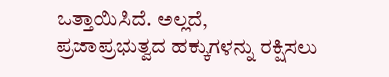ಒತ್ತಾಯಿಸಿದೆ. ಅಲ್ಲದೆ, ಪ್ರಜಾಪ್ರಭುತ್ವದ ಹಕ್ಕುಗಳನ್ನು ರಕ್ಷಿಸಲು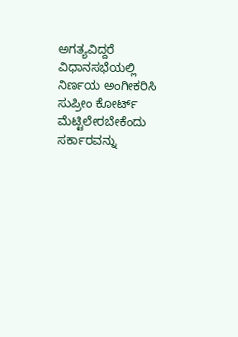ಅಗತ್ಯವಿದ್ದರೆ ವಿಧಾನಸಭೆಯಲ್ಲಿ ನಿರ್ಣಯ ಅಂಗೀಕರಿಸಿ ಸುಪ್ರೀಂ ಕೋರ್ಟ್ ಮೆಟ್ಟಿಲೇರಬೇಕೆಂದು ಸರ್ಕಾರವನ್ನು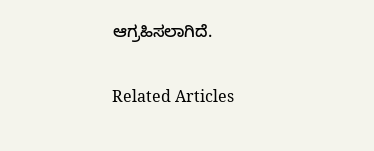ಆಗ್ರಹಿಸಲಾಗಿದೆ.

Related Articles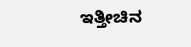ಇತ್ತೀಚಿನ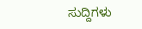ಸುದ್ದಿಗಳು